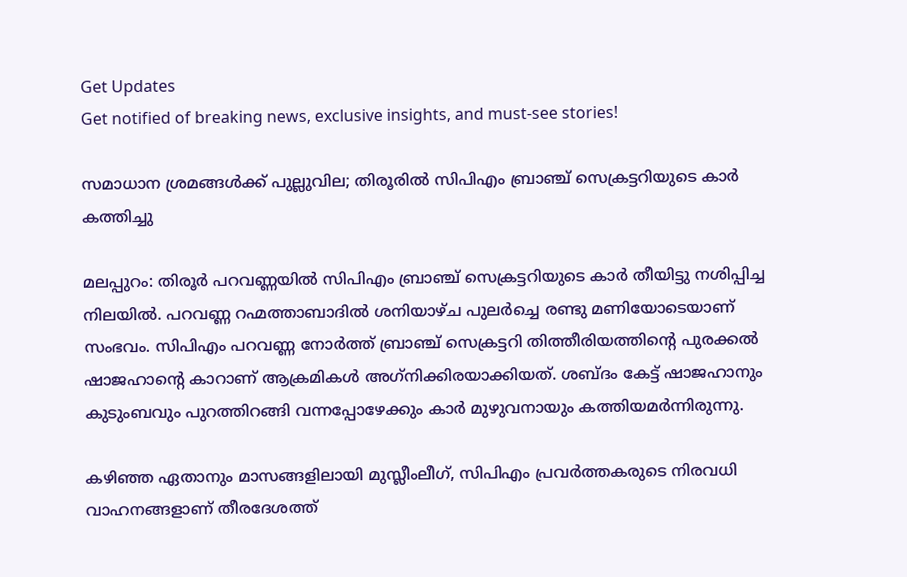Get Updates
Get notified of breaking news, exclusive insights, and must-see stories!

സമാധാന ശ്രമങ്ങൾക്ക് പുല്ലുവില; തിരൂരിൽ സിപിഎം ബ്രാഞ്ച് സെക്രട്ടറിയുടെ കാര്‍ കത്തിച്ചു

മലപ്പുറം: തിരൂര്‍ പറവണ്ണയില്‍ സിപിഎം ബ്രാഞ്ച് സെക്രട്ടറിയുടെ കാര്‍ തീയിട്ടു നശിപ്പിച്ച നിലയില്‍. പറവണ്ണ റഹ്മത്താബാദില്‍ ശനിയാഴ്ച പുലര്‍ച്ചെ രണ്ടു മണിയോടെയാണ് സംഭവം. സിപിഎം പറവണ്ണ നോര്‍ത്ത് ബ്രാഞ്ച് സെക്രട്ടറി തിത്തീരിയത്തിന്റെ പുരക്കല്‍ ഷാജഹാന്റെ കാറാണ് ആക്രമികള്‍ അഗ്‌നിക്കിരയാക്കിയത്. ശബ്ദം കേട്ട് ഷാജഹാനും കുടുംബവും പുറത്തിറങ്ങി വന്നപ്പോഴേക്കും കാര്‍ മുഴുവനായും കത്തിയമര്‍ന്നിരുന്നു.

കഴിഞ്ഞ ഏതാനും മാസങ്ങളിലായി മുസ്ലീംലീഗ്, സിപിഎം പ്രവര്‍ത്തകരുടെ നിരവധി വാഹനങ്ങളാണ് തീരദേശത്ത്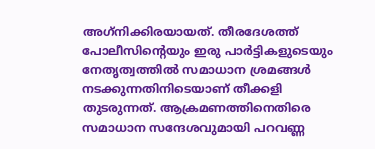അഗ്‌നിക്കിരയായത്. തീരദേശത്ത് പോലീസിന്റെയും ഇരു പാര്‍ട്ടികളുടെയും നേതൃത്വത്തില്‍ സമാധാന ശ്രമങ്ങള്‍ നടക്കുന്നതിനിടെയാണ് തീക്കളി തുടരുന്നത്. ആക്രമണത്തിനെതിരെ സമാധാന സന്ദേശവുമായി പറവണ്ണ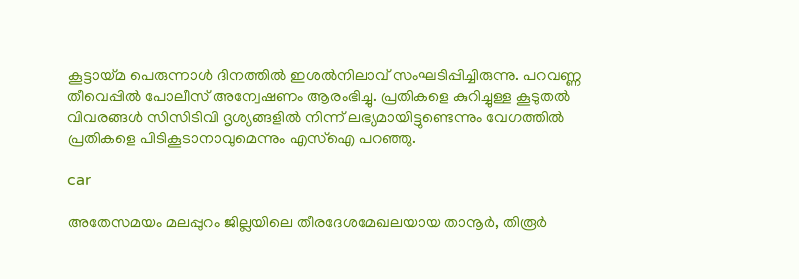കൂട്ടായ്മ പെരുന്നാള്‍ ദിനത്തില്‍ ഇശല്‍നിലാവ് സംഘടിപ്പിച്ചിരുന്നു. പറവണ്ണ തീവെപ്പില്‍ പോലീസ് അന്വേഷണം ആരംഭിച്ചു. പ്രതികളെ കുറിച്ചുള്ള കൂടുതല്‍ വിവരങ്ങള്‍ സിസിടിവി ദൃശ്യങ്ങളില്‍ നിന്ന് ലഭ്യമായിട്ടുണ്ടെന്നും വേഗത്തില്‍ പ്രതികളെ പിടികൂടാനാവുമെന്നും എസ്‌ഐ പറഞ്ഞു.

car

അതേസമയം മലപ്പുറം ജില്ലയിലെ തീരദേശമേഖലയായ താനൂര്‍, തിരൂര്‍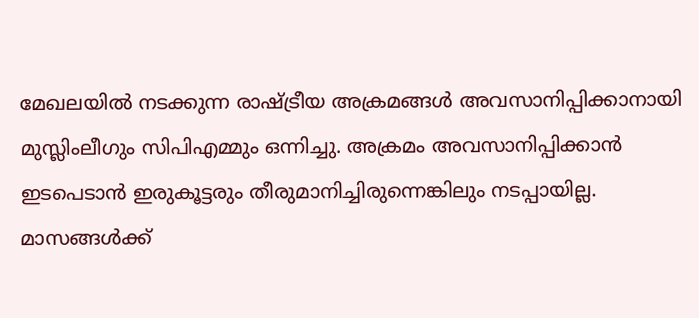മേഖലയില്‍ നടക്കുന്ന രാഷ്ട്രീയ അക്രമങ്ങള്‍ അവസാനിപ്പിക്കാനായി മുസ്ലിംലീഗും സിപിഎമ്മും ഒന്നിച്ചു. അക്രമം അവസാനിപ്പിക്കാന്‍ ഇടപെടാന്‍ ഇരുകൂട്ടരും തീരുമാനിച്ചിരുന്നെങ്കിലും നടപ്പായില്ല. മാസങ്ങൾക്ക്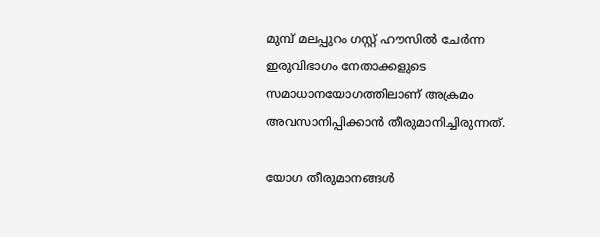മുമ്പ് മലപ്പുറം ഗസ്റ്റ് ഹൗസില്‍ ചേര്‍ന്ന ഇരുവിഭാഗം നേതാക്കളുടെ സമാധാനയോഗത്തിലാണ് അക്രമം അവസാനിപ്പിക്കാന്‍ തീരുമാനിച്ചിരുന്നത്.

യോഗ തീരുമാനങ്ങള്‍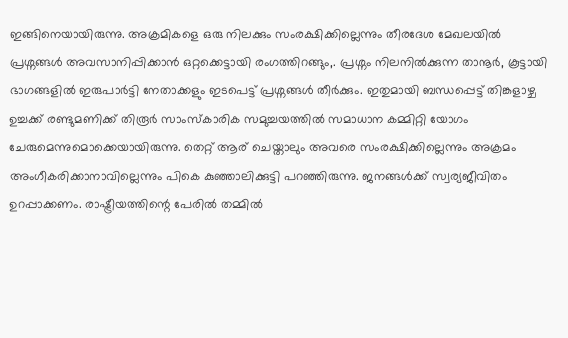ഇങ്ങിനെയായിരുന്നു. അക്രമികളെ ഒരു നിലക്കും സംരക്ഷിക്കില്ലെന്നും തീരദേശ മേഖലയില്‍ പ്രശ്നങ്ങള്‍ അവസാനിപ്പിക്കാന്‍ ഒറ്റക്കെട്ടായി രംഗത്തിറങ്ങും,. പ്രശ്നം നിലനില്‍ക്കുന്ന താനൂര്‍, കൂട്ടായി ഭാഗങ്ങളില്‍ ഇരുപാര്‍ട്ടി നേതാക്കളും ഇടപെട്ട് പ്രശ്നങ്ങള്‍ തീര്‍ക്കും. ഇതുമായി ബന്ധപ്പെട്ട് തിങ്കളാഴ്ച ഉച്ചക്ക് രണ്ടുമണിക്ക് തിരൂര്‍ സാംസ്‌കാരിക സമുച്ചയത്തില്‍ സമാധാന കമ്മിറ്റി യോഗം ചേരുമെന്നുമൊക്കെയായിരുന്നു. തെറ്റ് ആര് ചെയ്താലും അവരെ സംരക്ഷിക്കില്ലെന്നും അക്രമം അംഗീകരിക്കാനാവില്ലെന്നും പികെ കുഞ്ഞാലിക്കുട്ടി പറഞ്ഞിരുന്നു. ജനങ്ങള്‍ക്ക് സ്വര്യജീവിതം ഉറപ്പാക്കണം. രാഷ്ട്രീയത്തിന്റെ പേരില്‍ തമ്മില്‍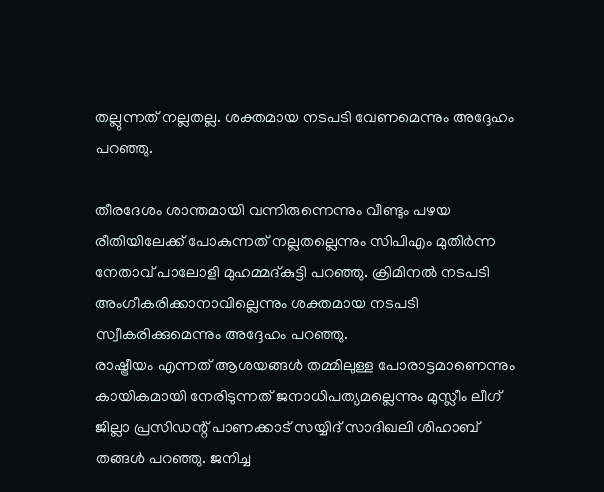തല്ലുന്നത് നല്ലതല്ല. ശക്തമായ നടപടി വേണമെന്നും അദ്ദേഹം പറഞ്ഞു.

തീരദേശം ശാന്തമായി വന്നിരുന്നെന്നും വീണ്ടും പഴയ രീതിയിലേക്ക് പോകുന്നത് നല്ലതല്ലെന്നും സിപിഎം മുതിര്‍ന്ന നേതാവ് പാലോളി മുഹമ്മദ്കുട്ടി പറഞ്ഞു. ക്രിമിനല്‍ നടപടി അംഗീകരിക്കാനാവില്ലെന്നും ശക്തമായ നടപടി സ്വീകരിക്കുമെന്നും അദ്ദേഹം പറഞ്ഞു.
രാഷ്ട്രീയം എന്നത് ആശയങ്ങള്‍ തമ്മിലുള്ള പോരാട്ടമാണെന്നും കായികമായി നേരിടുന്നത് ജനാധിപത്യമല്ലെന്നും മുസ്ലീം ലീഗ് ജില്ലാ പ്രസിഡന്റ് പാണക്കാട് സയ്യിദ് സാദിഖലി ശിഹാബ് തങ്ങള്‍ പറഞ്ഞു. ജനിച്ച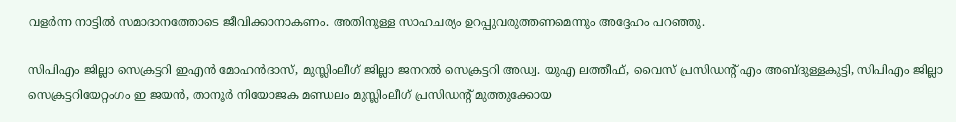വളര്‍ന്ന നാട്ടില്‍ സമാദാനത്തോടെ ജീവിക്കാനാകണം. അതിനുള്ള സാഹചര്യം ഉറപ്പുവരുത്തണമെന്നും അദ്ദേഹം പറഞ്ഞു.

സിപിഎം ജില്ലാ സെക്രട്ടറി ഇഎന്‍ മോഹന്‍ദാസ്, മുസ്ലിംലീഗ് ജില്ലാ ജനറല്‍ സെക്രട്ടറി അഡ്വ. യുഎ ലത്തീഫ്, വൈസ് പ്രസിഡന്റ് എം അബ്ദുള്ളകുട്ടി, സിപിഎം ജില്ലാ സെക്രട്ടറിയേറ്റംഗം ഇ ജയന്‍, താനൂര്‍ നിയോജക മണ്ഡലം മുസ്ലിംലീഗ് പ്രസിഡന്റ് മുത്തുക്കോയ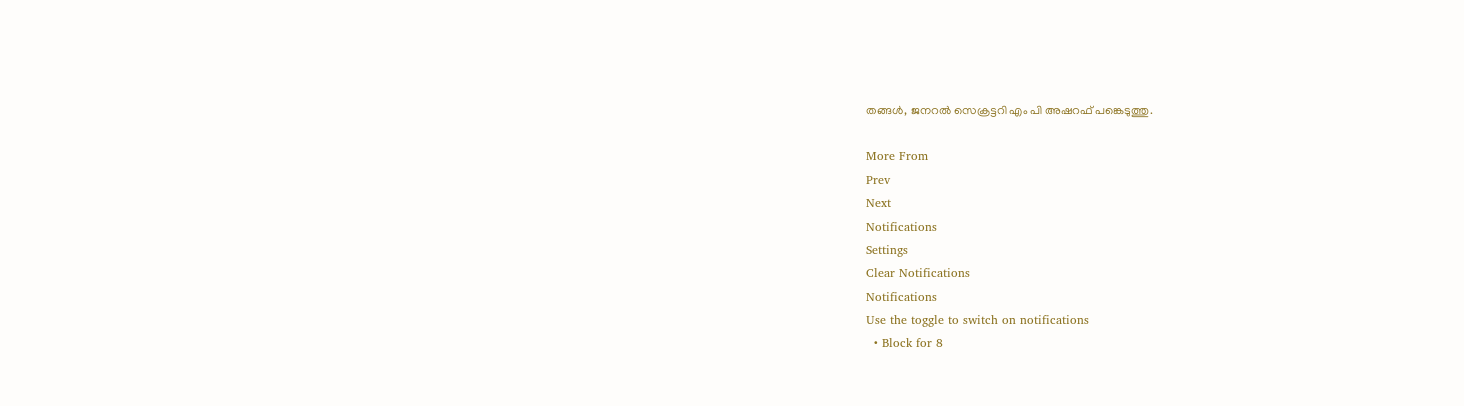തങ്ങള്‍, ജനറല്‍ സെക്രട്ടറി എം പി അഷറഫ് പങ്കെടുത്തു.

More From
Prev
Next
Notifications
Settings
Clear Notifications
Notifications
Use the toggle to switch on notifications
  • Block for 8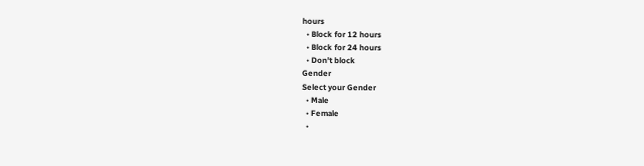hours
  • Block for 12 hours
  • Block for 24 hours
  • Don't block
Gender
Select your Gender
  • Male
  • Female
  •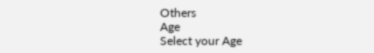Others
Age
Select your Age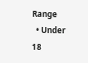Range
  • Under 18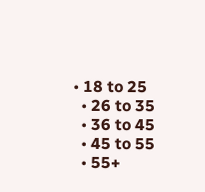• 18 to 25
  • 26 to 35
  • 36 to 45
  • 45 to 55
  • 55+